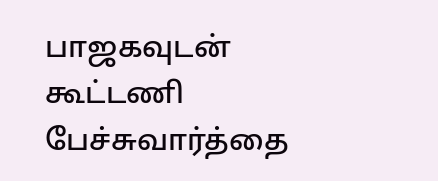பாஜகவுடன் கூட்டணி பேச்சுவார்த்தை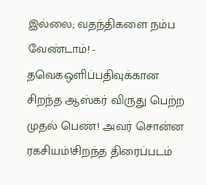இல்லை; வதந்திகளை நம்ப வேண்டாம்! - தவெகஒளிப்பதிவுக்கான சிறந்த ஆஸ்கர் விருது பெற்ற முதல் பெண்! அவர் சொன்ன ரகசியம்!சிறந்த திரைப்படம்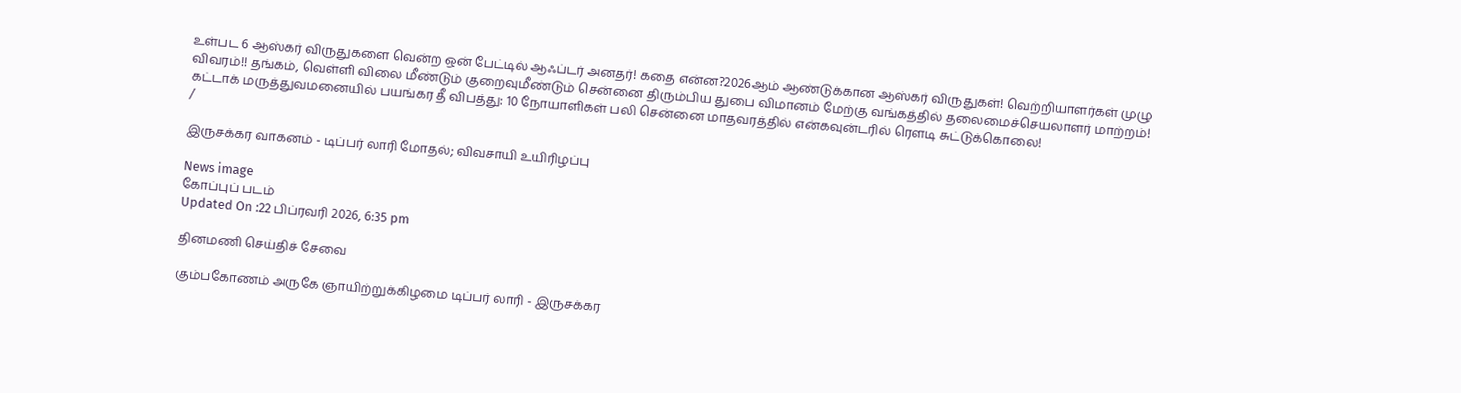உள்பட 6 ஆஸ்கர் விருதுகளை வென்ற ஒன் பேட்டில் ஆஃப்டர் அனதர்! கதை என்ன?2026ஆம் ஆண்டுக்கான ஆஸ்கர் விருதுகள்! வெற்றியாளர்கள் முழு விவரம்!! தங்கம், வெள்ளி விலை மீண்டும் குறைவுமீண்டும் சென்னை திரும்பிய துபை விமானம் மேற்கு வங்கத்தில் தலைமைச்செயலாளர் மாற்றம்! கட்டாக் மருத்துவமனையில் பயங்கர தீ விபத்து: 10 நோயாளிகள் பலி சென்னை மாதவரத்தில் என்கவுன்டரில் ரௌடி சுட்டுக்கொலை!
/

இருசக்கர வாகனம் - டிப்பர் லாரி மோதல்; விவசாயி உயிரிழப்பு

News image
கோப்புப் படம்
Updated On :22 பிப்ரவரி 2026, 6:35 pm

தினமணி செய்திச் சேவை

கும்பகோணம் அருகே ஞாயிற்றுக்கிழமை டிப்பர் லாரி - இருசக்கர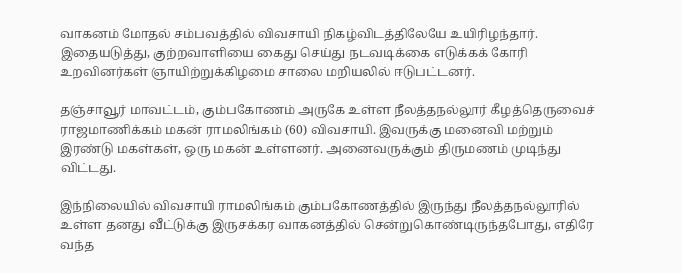வாகனம் மோதல் சம்பவத்தில் விவசாயி நிகழ்விடத்திலேயே உயிரிழந்தார். இதையடுத்து, குற்றவாளியை கைது செய்து நடவடிக்கை எடுக்கக் கோரி உறவினர்கள் ஞாயிற்றுக்கிழமை சாலை மறியலில் ஈடுபட்டனர்.

தஞ்சாவூர் மாவட்டம், கும்பகோணம் அருகே உள்ள நீலத்தநல்லூர் கீழத்தெருவைச் ராஜமாணிக்கம் மகன் ராமலிங்கம் (60) விவசாயி. இவருக்கு மனைவி மற்றும் இரண்டு மகள்கள், ஒரு மகன் உள்ளனர். அனைவருக்கும் திருமணம் முடிந்து விட்டது.

இந்நிலையில் விவசாயி ராமலிங்கம் கும்பகோணத்தில் இருந்து நீலத்தநல்லூரில் உள்ள தனது வீட்டுக்கு இருசக்கர வாகனத்தில் சென்றுகொண்டிருந்தபோது, எதிரே வந்த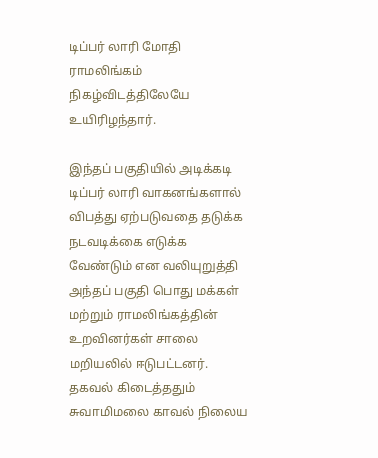டிப்பர் லாரி மோதி ராமலிங்கம் நிகழ்விடத்திலேயே உயிரிழந்தார்.

இந்தப் பகுதியில் அடிக்கடி டிப்பர் லாரி வாகனங்களால் விபத்து ஏற்படுவதை தடுக்க நடவடிக்கை எடுக்க வேண்டும் என வலியுறுத்தி அந்தப் பகுதி பொது மக்கள் மற்றும் ராமலிங்கத்தின் உறவினர்கள் சாலை மறியலில் ஈடுபட்டனர். தகவல் கிடைத்ததும் சுவாமிமலை காவல் நிலைய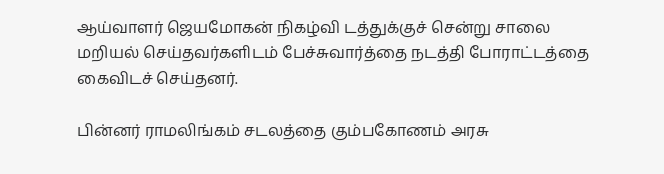ஆய்வாளர் ஜெயமோகன் நிகழ்வி டத்துக்குச் சென்று சாலை மறியல் செய்தவர்களிடம் பேச்சுவார்த்தை நடத்தி போராட்டத்தை கைவிடச் செய்தனர்.

பின்னர் ராமலிங்கம் சடலத்தை கும்பகோணம் அரசு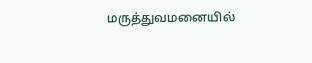மருத்துவமனையில்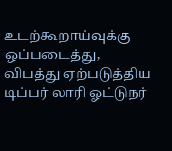உடற்கூறாய்வுக்கு ஒப்படைத்து, விபத்து ஏற்படுத்திய டிப்பர் லாரி ஓட்டுநர்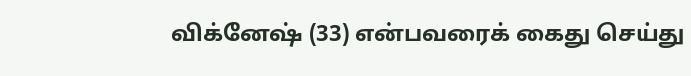விக்னேஷ் (33) என்பவரைக் கைது செய்து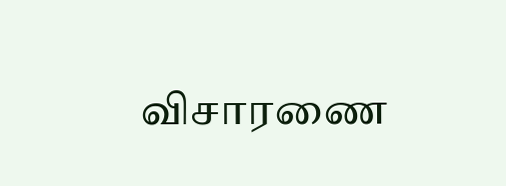விசாரணை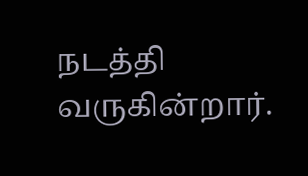நடத்தி வருகின்றார்.